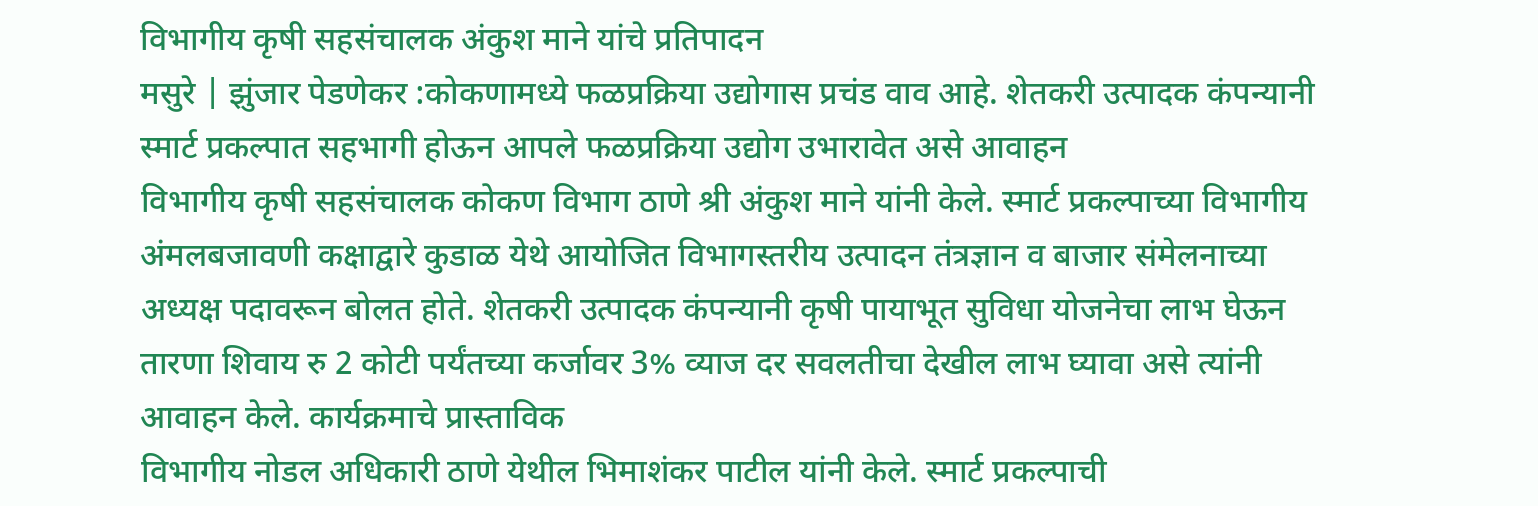विभागीय कृषी सहसंचालक अंकुश माने यांचे प्रतिपादन
मसुरे | झुंजार पेडणेकर :कोकणामध्ये फळप्रक्रिया उद्योगास प्रचंड वाव आहे. शेतकरी उत्पादक कंपन्यानी स्मार्ट प्रकल्पात सहभागी होऊन आपले फळप्रक्रिया उद्योग उभारावेत असे आवाहन
विभागीय कृषी सहसंचालक कोकण विभाग ठाणे श्री अंकुश माने यांनी केले. स्मार्ट प्रकल्पाच्या विभागीय अंमलबजावणी कक्षाद्वारे कुडाळ येथे आयोजित विभागस्तरीय उत्पादन तंत्रज्ञान व बाजार संमेलनाच्या अध्यक्ष पदावरून बोलत होते. शेतकरी उत्पादक कंपन्यानी कृषी पायाभूत सुविधा योजनेचा लाभ घेऊन तारणा शिवाय रु 2 कोटी पर्यंतच्या कर्जावर 3% व्याज दर सवलतीचा देखील लाभ घ्यावा असे त्यांनी आवाहन केले. कार्यक्रमाचे प्रास्ताविक
विभागीय नोडल अधिकारी ठाणे येथील भिमाशंकर पाटील यांनी केले. स्मार्ट प्रकल्पाची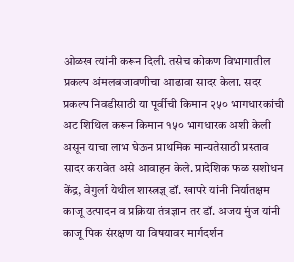ओळख त्यांनी करून दिली. तसेच कोकण विभागातील प्रकल्प अंमलबजावणीचा आढावा सादर केला. सदर प्रकल्प निवडीसाठी या पूर्वीची किमान २५० भागधारकांची अट शिथिल करून किमान १५० भागधारक अशी केली असून याचा लाभ घेऊन प्राथमिक मान्यतेसाठी प्रस्ताव सादर करावेत असे आवाहन केले. प्रादेशिक फळ सशोधन केंद्र, वेगुर्ला येथील शास्त्रज्ञ् डॉ. खापरे यांनी निर्यातक्षम काजू उत्पादन व प्रक्रिया तंत्रज्ञान तर डॉ. अजय मुंज यांनी काजू पिक संरक्षण या विषयावर मार्गदर्शन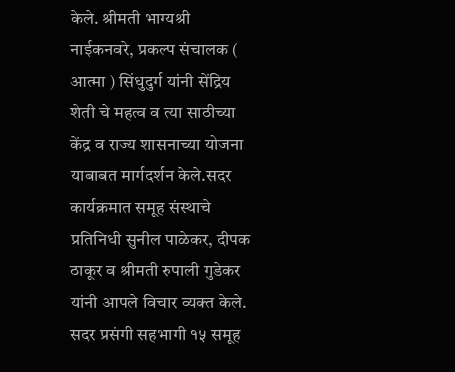केले. श्रीमती भाग्यश्री नाईकनवरे, प्रकल्प संचालक ( आत्मा ) सिंधुदुर्ग यांनी सेंद्रिय शेती चे महत्व व त्या साठीच्या केंद्र व राज्य शासनाच्या योजना याबाबत मार्गदर्शन केले.सदर कार्यक्रमात समूह संस्थाचे प्रतिनिधी सुनील पाळेकर, दीपक ठाकूर व श्रीमती रुपाली गुडेकर यांनी आपले विचार व्यक्त केले. सदर प्रसंगी सहभागी १५ समूह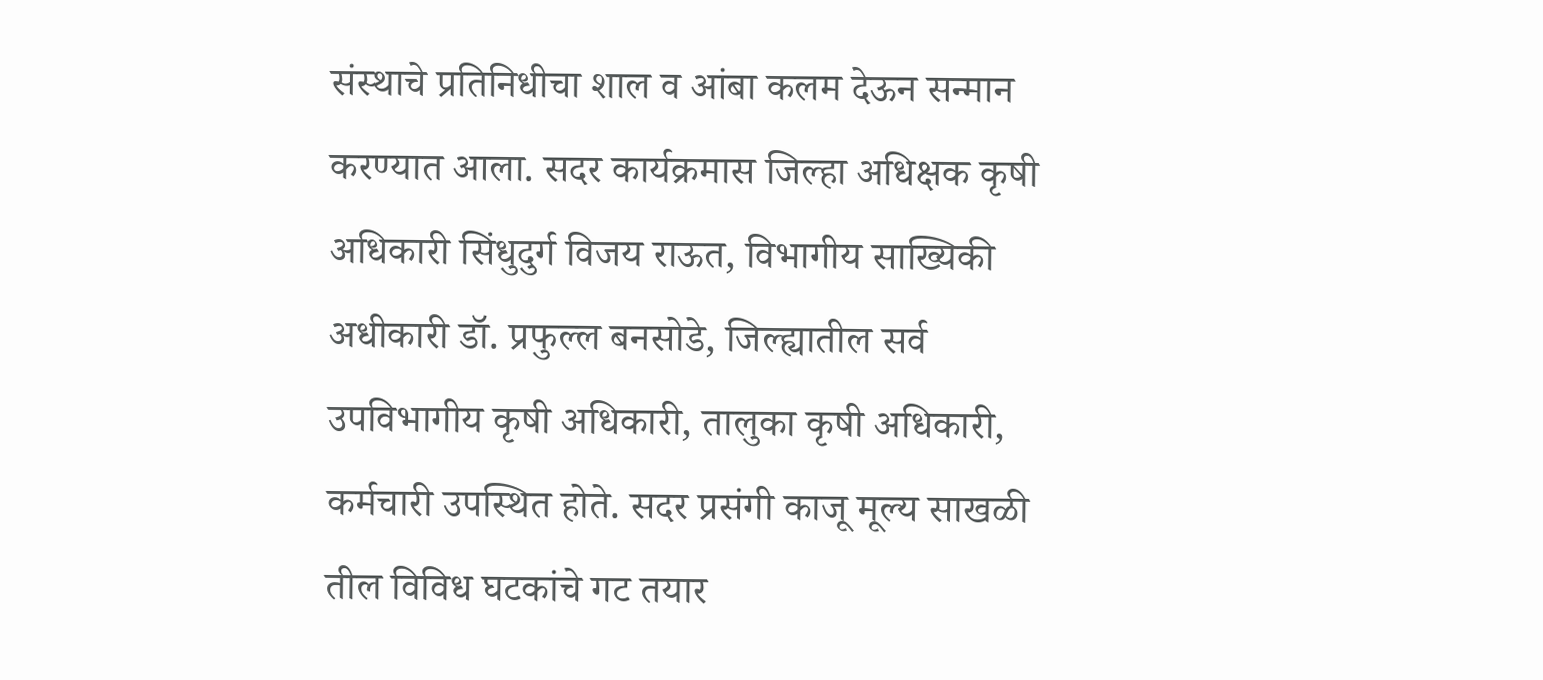संस्थाचे प्रतिनिधीचा शाल व आंबा कलम देऊन सन्मान करण्यात आला. सदर कार्यक्रमास जिल्हा अधिक्षक कृषी अधिकारी सिंधुदुर्ग विजय राऊत, विभागीय साख्यिकी अधीकारी डॉ. प्रफुल्ल बनसोडे, जिल्ह्यातील सर्व उपविभागीय कृषी अधिकारी, तालुका कृषी अधिकारी, कर्मचारी उपस्थित होते. सदर प्रसंगी काजू मूल्य साखळी तील विविध घटकांचे गट तयार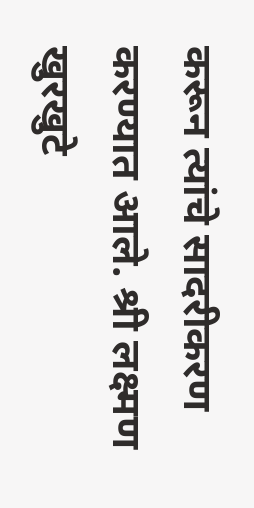करून त्यांचे सादरीकरण करण्यात आले. श्री लक्ष्मण खुरखुटे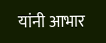यांनी आभार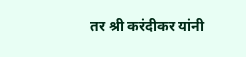तर श्री करंदीकर यांनी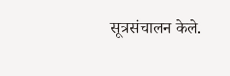सूत्रसंचालन केले.